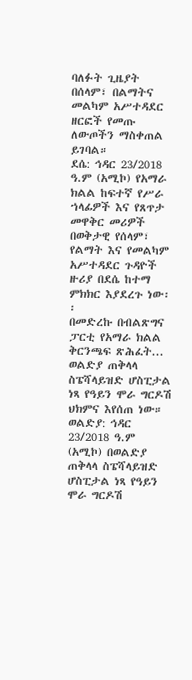ባለፉት ጊዜያት በሰላም፣ በልማትና መልካም አሥተዳደር ዘርፎች የመጡ ለውጦችን ማስቀጠል ይገባል።
ደሴ: ኅዳር 23/2018 ዓ.ም (አሚኮ) የአማራ ክልል ከፍተኛ የሥራ ኀላፊዎች እና የጸጥታ መዋቅር መሪዎች በወቅታዊ የሰላም፣ የልማት እና የመልካም አሥተዳደር ጉዳዮች ዙሪያ በደሴ ከተማ ምክክር እያደረጉ ነው፡፡
በመድረኩ በብልጽግና ፓርቲ የአማራ ክልል
ቅርንጫፍ ጽሕፈት...
ወልድያ ጠቅላላ ስፔሻላይዝድ ሆስፒታል ነጻ የዓይን ሞራ ግርዶሽ ህክምና እየሰጠ ነው።
ወልድያ: ኅዳር 23/2018 ዓ.ም (አሚኮ) በወልድያ ጠቅላላ ስፔሻላይዝድ ሆስፒታል ነጻ የዓይን ሞራ ግርዶሽ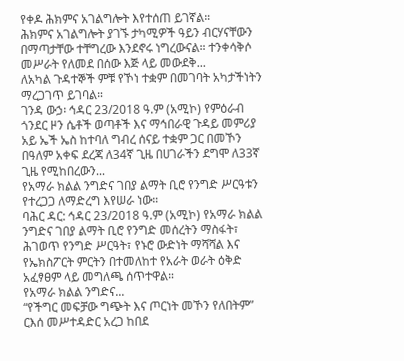የቀዶ ሕክምና አገልግሎት እየተሰጠ ይገኛል።
ሕክምና አገልግሎት ያገኙ ታካሚዎች ዓይን ብርሃናቸውን በማጣታቸው ተቸግረው እንደኖሩ ነግረውናል። ተንቀሳቅሶ መሥራት የለመደ በሰው እጅ ላይ መውደቅ...
ለአካል ጉዳተኞች ምቹ የኾነ ተቋም በመገባት አካታችነትን ማረጋገጥ ይገባል።
ገንዳ ውኃ፡ ኅዳር 23/2018 ዓ.ም (አሚኮ) የምዕራብ ጎንደር ዞን ሴቶች ወጣቶች እና ማኅበራዊ ጉዳይ መምሪያ አይ ኤች ኤስ ከተባለ ግብረ ሰናይ ተቋም ጋር በመኾን በዓለም አቀፍ ደረጃ ለ34ኛ ጊዜ በሀገራችን ደግሞ ለ33ኛ ጊዜ የሚከበረውን...
የአማራ ክልል ንግድና ገበያ ልማት ቢሮ የንግድ ሥርዓቱን የተረጋጋ ለማድረግ እየሠራ ነው።
ባሕር ዳር: ኅዳር 23/2018 ዓ.ም (አሚኮ) የአማራ ክልል ንግድና ገበያ ልማት ቢሮ የንግድ መሰረትን ማስፋት፣ ሕገወጥ የንግድ ሥርዓት፣ የኑሮ ውድነት ማሻሻል እና የኤክስፖርት ምርትን በተመለከተ የአራት ወራት ዕቅድ አፈፃፀም ላይ መግለጫ ሰጥተዋል።
የአማራ ክልል ንግድና...
“የችግር መፍቻው ግጭት እና ጦርነት መኾን የለበትም” ርእሰ መሥተዳድር አረጋ ከበደ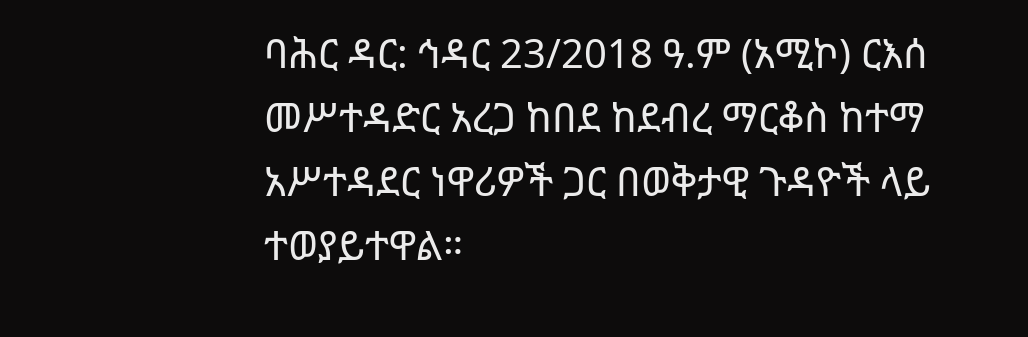ባሕር ዳር: ኅዳር 23/2018 ዓ.ም (አሚኮ) ርእሰ መሥተዳድር አረጋ ከበደ ከደብረ ማርቆስ ከተማ
አሥተዳደር ነዋሪዎች ጋር በወቅታዊ ጉዳዮች ላይ ተወያይተዋል።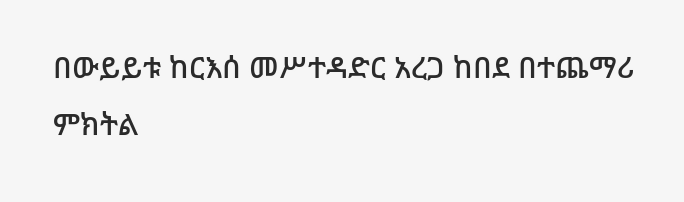በውይይቱ ከርእሰ መሥተዳድር አረጋ ከበደ በተጨማሪ ምክትል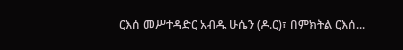ርእሰ መሥተዳድር አብዱ ሁሴን (ዶ.ር)፣ በምክትል ርእሰ...